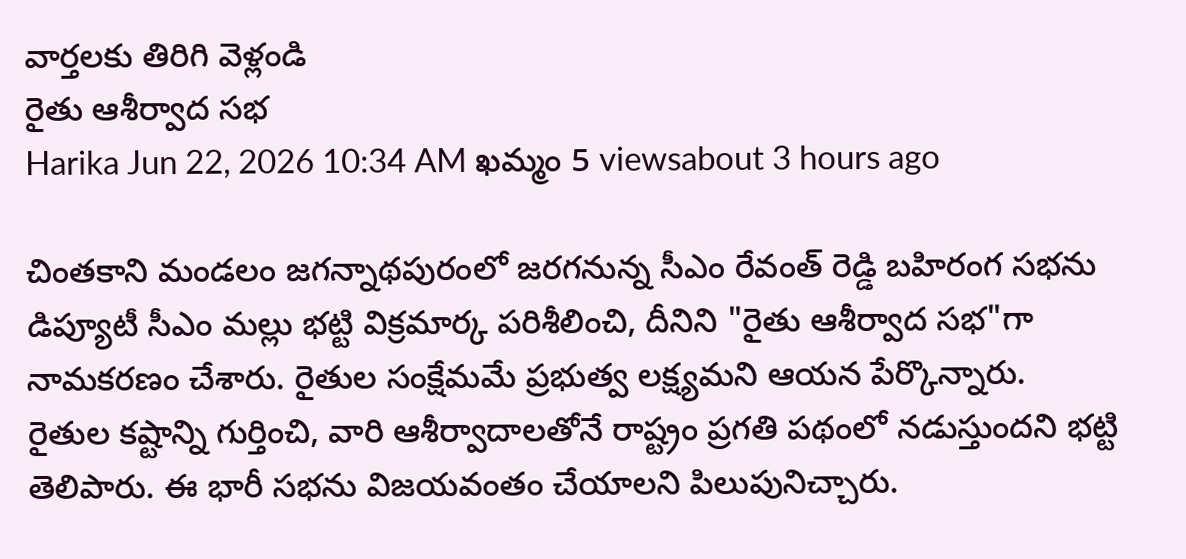వార్తలకు తిరిగి వెళ్లండి
రైతు ఆశీర్వాద సభ
Harika Jun 22, 2026 10:34 AM ఖమ్మం 5 viewsabout 3 hours ago

చింతకాని మండలం జగన్నాథపురంలో జరగనున్న సీఎం రేవంత్ రెడ్డి బహిరంగ సభను డిప్యూటీ సీఎం మల్లు భట్టి విక్రమార్క పరిశీలించి, దీనిని "రైతు ఆశీర్వాద సభ"గా నామకరణం చేశారు. రైతుల సంక్షేమమే ప్రభుత్వ లక్ష్యమని ఆయన పేర్కొన్నారు.
రైతుల కష్టాన్ని గుర్తించి, వారి ఆశీర్వాదాలతోనే రాష్ట్రం ప్రగతి పథంలో నడుస్తుందని భట్టి తెలిపారు. ఈ భారీ సభను విజయవంతం చేయాలని పిలుపునిచ్చారు.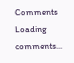Comments
Loading comments...